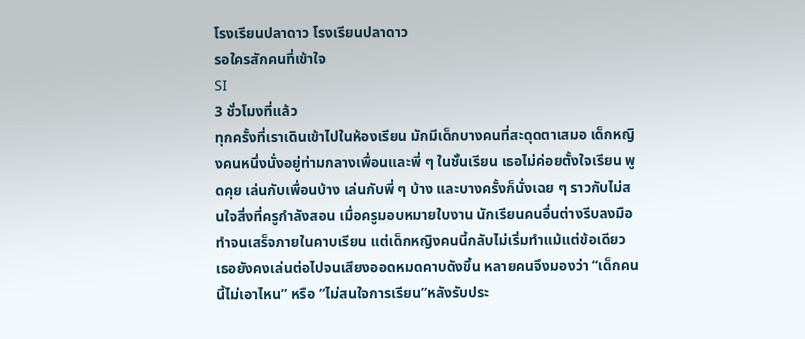โรงเรียนปลาดาว โรงเรียนปลาดาว
รอใครสักคนที่เข้าใจ
SI
3 ชั่วโมงที่แล้ว
ทุกครั้งที่เราเดินเข้าไปในห้องเรียน มักมีเด็กบางคนที่สะดุดตาเสมอ เด็กหญิงคนหนึ่งนั่งอยู่ท่ามกลางเพื่อนและพี่ ๆ ในชั้นเรียน เธอไม่ค่อยตั้งใจเรียน พูดคุย เล่นกับเพื่อนบ้าง เล่นกับพี่ ๆ บ้าง และบางครั้งก็นั่งเฉย ๆ ราวกับไม่สนใจสิ่งที่ครูกำลังสอน เมื่อครูมอบหมายใบงาน นักเรียนคนอื่นต่างรีบลงมือทำจนเสร็จภายในคาบเรียน แต่เด็กหญิงคนนี้กลับไม่เริ่มทำแม้แต่ข้อเดียว เธอยังคงเล่นต่อไปจนเสียงออดหมดคาบดังขึ้น หลายคนจึงมองว่า “เด็กคนนี้ไม่เอาไหน” หรือ “ไม่สนใจการเรียน”หลังรับประ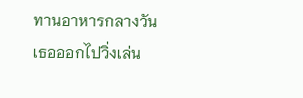ทานอาหารกลางวัน เธอออกไปวิ่งเล่น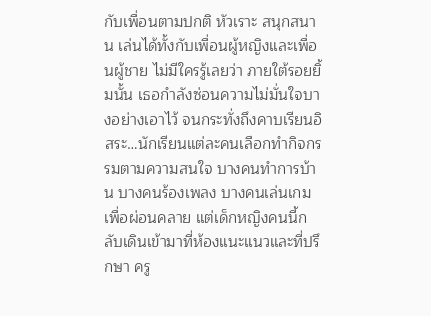กับเพื่อนตามปกติ หัวเราะ สนุกสนาน เล่นได้ทั้งกับเพื่อนผู้หญิงและเพื่อนผู้ชาย ไม่มีใครรู้เลยว่า ภายใต้รอยยิ้มนั้น เธอกำลังซ่อนความไม่มั่นใจบางอย่างเอาไว้ จนกระทั่งถึงคาบเรียนอิสระ…นักเรียนแต่ละคนเลือกทำกิจกรรมตามความสนใจ บางคนทำการบ้าน บางคนร้องเพลง บางคนเล่นเกมเพื่อผ่อนคลาย แต่เด็กหญิงคนนี้กลับเดินเข้ามาที่ห้องแนะแนวและที่ปรึกษา ครู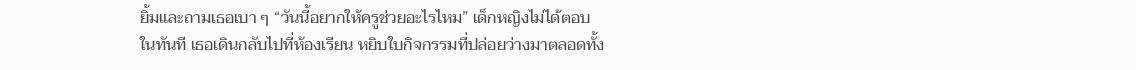ยิ้มและถามเธอเบา ๆ “วันนี้อยากให้ครูช่วยอะไรไหม” เด็กหญิงไม่ได้ตอบในทันที เธอเดินกลับไปที่ห้องเรียน หยิบใบกิจกรรมที่ปล่อยว่างมาตลอดทั้ง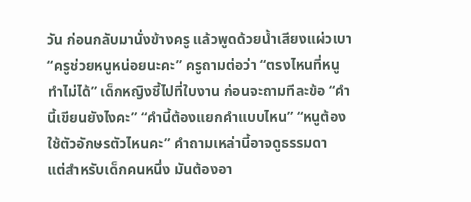วัน ก่อนกลับมานั่งข้างครู แล้วพูดด้วยน้ำเสียงแผ่วเบา “ครูช่วยหนูหน่อยนะคะ” ครูถามต่อว่า “ตรงไหนที่หนูทำไม่ได้” เด็กหญิงชี้ไปที่ใบงาน ก่อนจะถามทีละข้อ “คำนี้เขียนยังไงคะ” “คำนี้ต้องแยกคำแบบไหน” “หนูต้องใช้ตัวอักษรตัวไหนคะ” คำถามเหล่านี้อาจดูธรรมดา
แต่สำหรับเด็กคนหนึ่ง มันต้องอา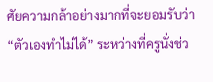ศัยความกล้าอย่างมากที่จะยอมรับว่า “ตัวเองทำไม่ได้” ระหว่างที่ครูนั่งช่ว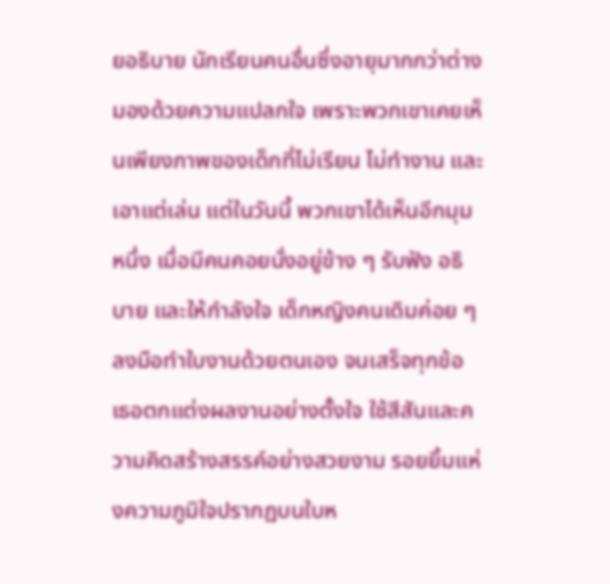ยอธิบาย นักเรียนคนอื่นซึ่งอายุมากกว่าต่างมองด้วยความแปลกใจ เพราะพวกเขาเคยเห็นเพียงภาพของเด็กที่ไม่เรียน ไม่ทำงาน และเอาแต่เล่น แต่ในวันนี้ พวกเขาได้เห็นอีกมุมหนึ่ง เมื่อมีคนคอยนั่งอยู่ข้าง ๆ รับฟัง อธิบาย และให้กำลังใจ เด็กหญิงคนเดิมค่อย ๆ ลงมือทำใบงานด้วยตนเอง จนเสร็จทุกข้อ เธอตกแต่งผลงานอย่างตั้งใจ ใช้สีสันและความคิดสร้างสรรค์อย่างสวยงาม รอยยิ้มแห่งความภูมิใจปรากฏบนใบห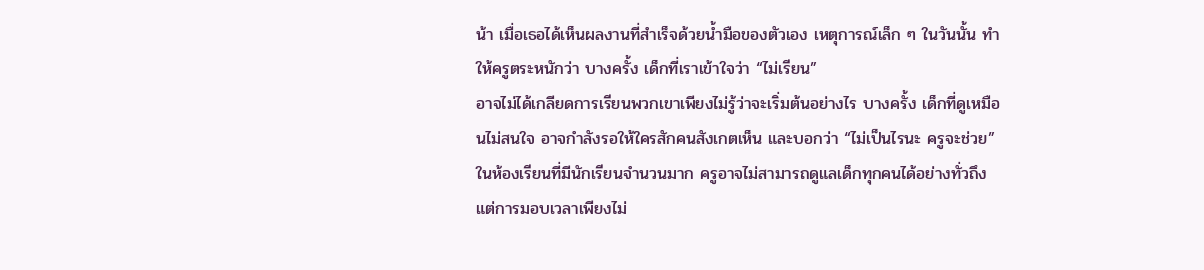น้า เมื่อเธอได้เห็นผลงานที่สำเร็จด้วยน้ำมือของตัวเอง เหตุการณ์เล็ก ๆ ในวันนั้น ทำให้ครูตระหนักว่า บางครั้ง เด็กที่เราเข้าใจว่า “ไม่เรียน”
อาจไม่ได้เกลียดการเรียนพวกเขาเพียงไม่รู้ว่าจะเริ่มต้นอย่างไร บางครั้ง เด็กที่ดูเหมือนไม่สนใจ อาจกำลังรอให้ใครสักคนสังเกตเห็น และบอกว่า “ไม่เป็นไรนะ ครูจะช่วย” ในห้องเรียนที่มีนักเรียนจำนวนมาก ครูอาจไม่สามารถดูแลเด็กทุกคนได้อย่างทั่วถึง แต่การมอบเวลาเพียงไม่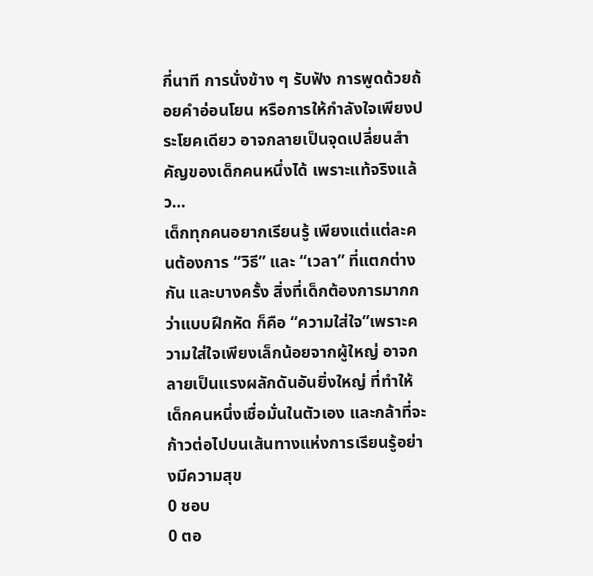กี่นาที การนั่งข้าง ๆ รับฟัง การพูดด้วยถ้อยคำอ่อนโยน หรือการให้กำลังใจเพียงประโยคเดียว อาจกลายเป็นจุดเปลี่ยนสำคัญของเด็กคนหนึ่งได้ เพราะแท้จริงแล้ว…
เด็กทุกคนอยากเรียนรู้ เพียงแต่แต่ละคนต้องการ “วิธี” และ “เวลา” ที่แตกต่างกัน และบางครั้ง สิ่งที่เด็กต้องการมากกว่าแบบฝึกหัด ก็คือ “ความใส่ใจ”เพราะความใส่ใจเพียงเล็กน้อยจากผู้ใหญ่ อาจกลายเป็นแรงผลักดันอันยิ่งใหญ่ ที่ทำให้เด็กคนหนึ่งเชื่อมั่นในตัวเอง และกล้าที่จะก้าวต่อไปบนเส้นทางแห่งการเรียนรู้อย่างมีความสุข
0 ชอบ
0 ตอ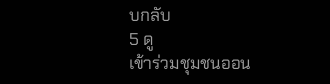บกลับ
5 ดู
เข้าร่วมชุมชนออน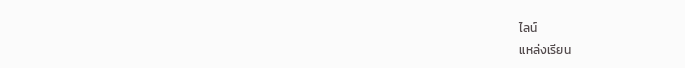ไลน์
แหล่งเรียน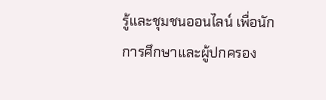รู้และชุมชนออนไลน์ เพื่อนักการศึกษาและผู้ปกครอง